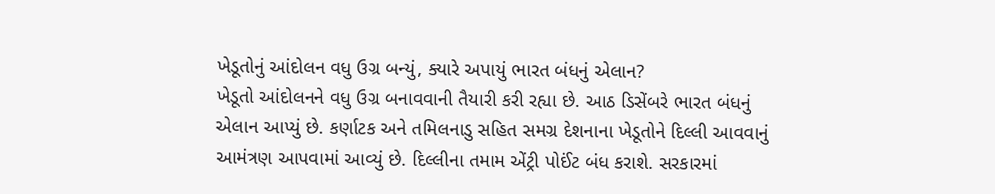ખેડૂતોનું આંદોલન વધુ ઉગ્ર બન્યું, ક્યારે અપાયું ભારત બંધનું એલાન?
ખેડૂતો આંદોલનને વધુ ઉગ્ર બનાવવાની તૈયારી કરી રહ્યા છે. આઠ ડિસેંબરે ભારત બંધનું એલાન આપ્યું છે. કર્ણાટક અને તમિલનાડુ સહિત સમગ્ર દેશનાના ખેડૂતોને દિલ્લી આવવાનું આમંત્રણ આપવામાં આવ્યું છે. દિલ્લીના તમામ એંટ્રી પોઈંટ બંધ કરાશે. સરકારમાં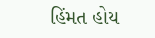હિંમત હોય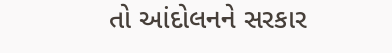તો આંદોલનને સરકાર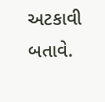અટકાવી બતાવે.